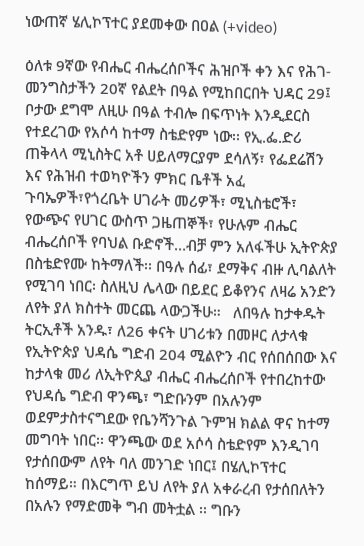ነውጠኛ ሄሊኮፕተር ያደመቀው በዐል (+video)

ዕለቱ 9ኛው የብሔር ብሔረሰቦችና ሕዝቦች ቀን እና የሕገ-መንግስታችን 20ኛ የልደት በዓል የሚከበርበት ህዳር 29፤ ቦታው ደግሞ ለዚሁ በዓል ተብሎ በፍጥነት እንዲደርስ የተደረገው የአሶሳ ከተማ ስቴድየም ነው፡፡ የኢ.ፌ.ድሪ ጠቅላላ ሚኒስትር አቶ ሀይለማርያም ደሳለኝ፣ የፌደሬሽን እና የሕዝብ ተወካዮችን ምክር ቤቶች አፈ ጉባኤዎች፣የጎረቤት ሀገራት መሪዎች፣ ሚኒስቴሮች፣ የውጭና የሀገር ውስጥ ጋዜጠኞች፣ የሁሉም ብሔር ብሔረሰቦች የባህል ቡድኖች…ብቻ ምን አለፋችሁ ኢትዮጵያ በስቴድየሙ ከትማለች፡፡ በዓሉ ሰፊ፣ ደማቅና ብዙ ሊባልለት የሚገባ ነበር፡ ስለዚህ ሌላው በይደር ይቆየንና ለዛሬ አንድን ለየት ያለ ክስተት መርጨ ላውጋችሁ።   ለበዓሉ ከታቀዱት ትርኢቶች አንዱ፣ ለ26 ቀናት ሀገሪቱን በመዞር ለታላቁ የኢትዮጵያ ህዳሴ ግድብ 204 ሚልዮን ብር የሰበሰበው እና ከታላቁ መሪ ለኢትዮጲያ ብሔር ብሔረሰቦች የተበረከተው የህዳሴ ግድብ ዋንጫ፣ ግድቡንም በአሉንም ወደምታስተናግደው የቤንሻንጉል ጉምዝ ክልል ዋና ከተማ መግባት ነበር፡፡ ዋንጫው ወደ አሶሳ ስቴድየም እንዲገባ የታሰበውም ለየት ባለ መንገድ ነበር፤ በሄሊኮፕተር ከሰማይ። በእርግጥ ይህ ለየት ያለ አቀራረብ የታሰበለትን በአሉን የማድመቅ ግብ መትቷል ፡፡ ግቡን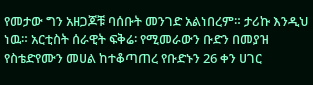የመታው ግን አዘጋጆቹ ባሰቡት መንገድ አልነበረም። ታሪኩ እንዲህ ነዉ። አርቲስት ሰራዊት ፍቅሬ፡ የሚመራውን ቡድን በመያዝ የስቴድየሙን መሀል ከተቆጣጠረ የቡድኑን 26 ቀን ሀገር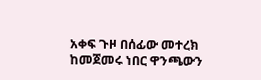አቀፍ ጉዞ በሰፊው መተረክ ከመጀመሩ ነበር ዋንጫውን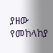ያዘው የመከላከያ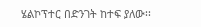ሄልኮፕተር በድንገት ከተፍ ያለው፡፡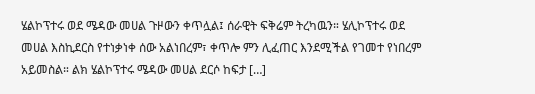ሄልኮፕተሩ ወደ ሜዳው መሀል ጉዞውን ቀጥሏል፤ ሰራዊት ፍቅሬም ትረካዉን። ሄሊኮፕተሩ ወደ መሀል እስኪደርስ የተነቃነቀ ሰው አልነበረም፣ ቀጥሎ ምን ሊፈጠር እንደሚችል የገመተ የነበረም አይመስል። ልክ ሄልኮፕተሩ ሜዳው መሀል ደርሶ ከፍታ […]